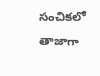సంచికలో తాజాగా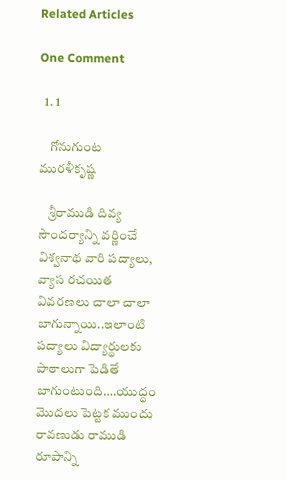Related Articles

One Comment

  1. 1

    గోనుగుంట మురళీకృష్ణ

    శ్రీరాముడి దివ్య సౌందర్యాన్ని వర్ణించే విశ్వనాథ వారి పద్యాలు, వ్యాస రచయిత వివరణలు చాలా చాలా బాగున్నాయి..ఇలాంటి పద్యాలు విద్యార్థులకు పాఠాలుగా పెడితే బాగుంటుంది….యుద్ధం మొదలు పెట్టక ముందు రావణుడు రాముడి రూపాన్ని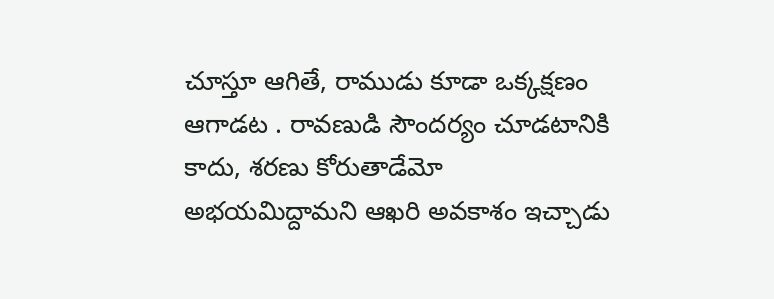చూస్తూ ఆగితే, రాముడు కూడా ఒక్కక్షణం ఆగాడట . రావణుడి సౌందర్యం చూడటానికి కాదు, శరణు కోరుతాడేమో అభయమిద్దామని ఆఖరి అవకాశం ఇచ్చాడు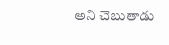అని చెబుతాడు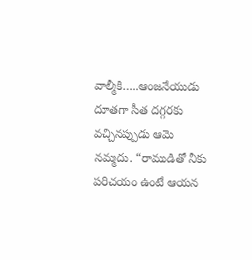వాల్మీకి…..ఆంజనేయుడు దూతగా సీత దగ్గరకు వచ్చినప్పుడు ఆమె నమ్మదు. “రాముడితో నీకు పరిచయం ఉంటే ఆయన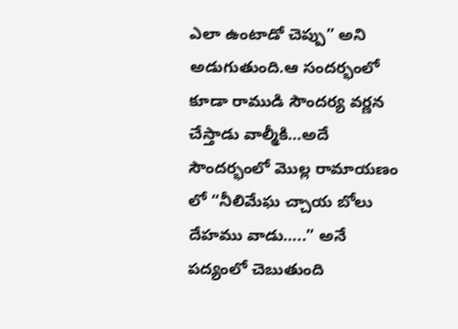ఎలా ఉంటాడో చెప్పు” అని అడుగుతుంది.ఆ సందర్భంలో కూడా రాముడి సౌందర్య వర్ణన చేస్తాడు వాల్మీకి…అదే సౌందర్భంలో మొల్ల రామాయణం లో “నీలిమేఘ చ్చాయ బోలు దేహము వాడు…..” అనే పద్యంలో చెబుతుంది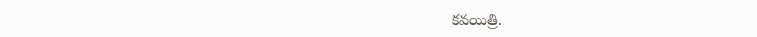కవయిత్రి.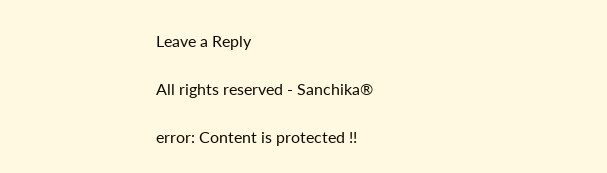Leave a Reply

All rights reserved - Sanchika®

error: Content is protected !!